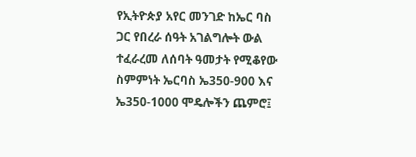የኢትዮጵያ አየር መንገድ ከኤር ባስ ጋር የበረራ ሰዓት አገልግሎት ውል ተፈራረመ ለሰባት ዓመታት የሚቆየው ስምምነት ኤርባስ ኤ350-900 እና ኤ350-1000 ሞዴሎችን ጨምሮ፤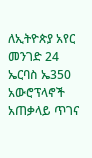ለኢትዮጵያ አየር መንገድ 24 ኤርባስ ኤ350 አውሮፕላኖች አጠቃላይ ጥገና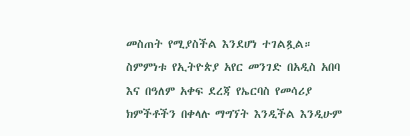መስጠት የሚያስችል እንደሆነ ተገልጿል። ስምምነቱ የኢትዮጵያ አየር መንገድ በአዲስ አበባ እና በዓለም አቀፍ ደረጃ የኤርባስ የመሳሪያ ክምችቶችን በቀላሉ ማግኘት እንዲችል እንዲሁም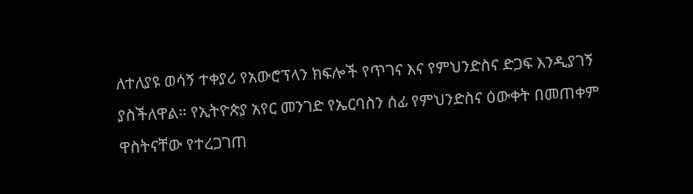ለተለያዩ ወሳኝ ተቀያሪ የአውሮፕላን ክፍሎች የጥገና እና የምህንድስና ድጋፍ እንዲያገኝ ያስችለዋል። የኢትዮጵያ አየር መንገድ የኤርባስን ሰፊ የምህንድስና ዕውቀት በመጠቀም ዋስትናቸው የተረጋገጠ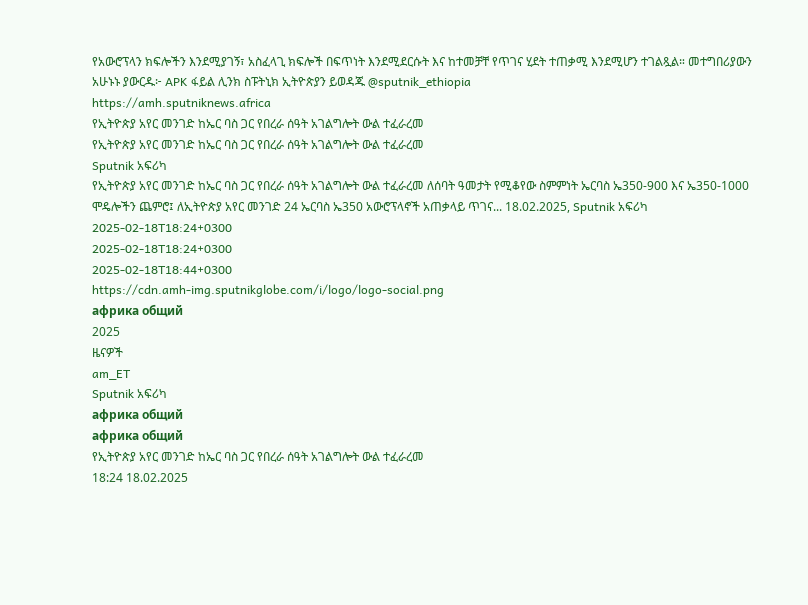የአውሮፕላን ክፍሎችን እንደሚያገኝ፣ አስፈላጊ ክፍሎች በፍጥነት እንደሚደርሱት እና ከተመቻቸ የጥገና ሂደት ተጠቃሚ እንደሚሆን ተገልጿል። መተግበሪያውን አሁኑኑ ያውርዱ፦ APK ፋይል ሊንክ ስፑትኒክ ኢትዮጵያን ይወዳጁ @sputnik_ethiopia
https://amh.sputniknews.africa
የኢትዮጵያ አየር መንገድ ከኤር ባስ ጋር የበረራ ሰዓት አገልግሎት ውል ተፈራረመ
የኢትዮጵያ አየር መንገድ ከኤር ባስ ጋር የበረራ ሰዓት አገልግሎት ውል ተፈራረመ
Sputnik አፍሪካ
የኢትዮጵያ አየር መንገድ ከኤር ባስ ጋር የበረራ ሰዓት አገልግሎት ውል ተፈራረመ ለሰባት ዓመታት የሚቆየው ስምምነት ኤርባስ ኤ350-900 እና ኤ350-1000 ሞዴሎችን ጨምሮ፤ ለኢትዮጵያ አየር መንገድ 24 ኤርባስ ኤ350 አውሮፕላኖች አጠቃላይ ጥገና... 18.02.2025, Sputnik አፍሪካ
2025-02-18T18:24+0300
2025-02-18T18:24+0300
2025-02-18T18:44+0300
https://cdn.amh-img.sputnikglobe.com/i/logo/logo-social.png
африка общий
2025
ዜናዎች
am_ET
Sputnik አፍሪካ
африка общий
африка общий
የኢትዮጵያ አየር መንገድ ከኤር ባስ ጋር የበረራ ሰዓት አገልግሎት ውል ተፈራረመ
18:24 18.02.2025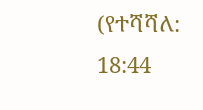(የተሻሻለ: 18:44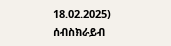18.02.2025)
ሰብስክራይብ